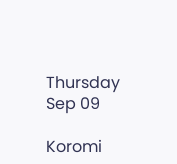Thursday Sep 09

Koromi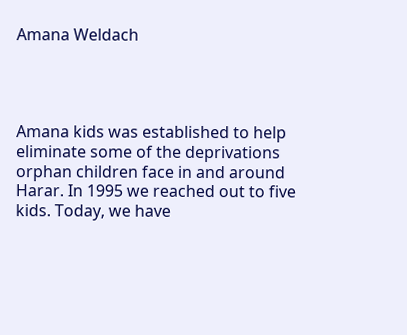Amana Weldach




Amana kids was established to help eliminate some of the deprivations orphan children face in and around Harar. In 1995 we reached out to five kids. Today, we have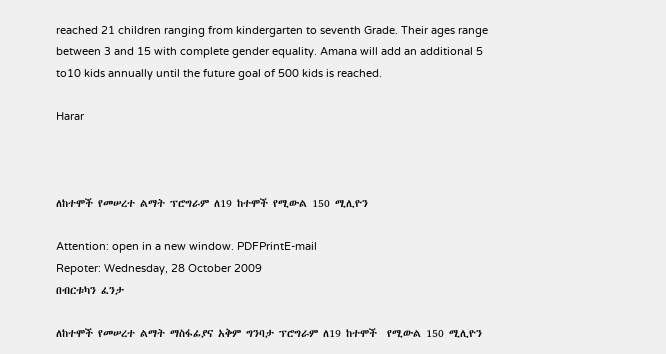reached 21 children ranging from kindergarten to seventh Grade. Their ages range between 3 and 15 with complete gender equality. Amana will add an additional 5 to10 kids annually until the future goal of 500 kids is reached.

Harar



ለከተሞች የመሠረተ ልማት ፕሮግራም ለ19 ከተሞች የሚውል 150 ሚሊዮን

Attention: open in a new window. PDFPrintE-mail
Repoter: Wednesday, 28 October 2009
በብርቱካን ፈንታ

ለከተሞች የመሠረተ ልማት ማስፋፊያና አቅም ግንባታ ፕሮግራም ለ19 ከተሞች  የሚውል 150 ሚሊዮን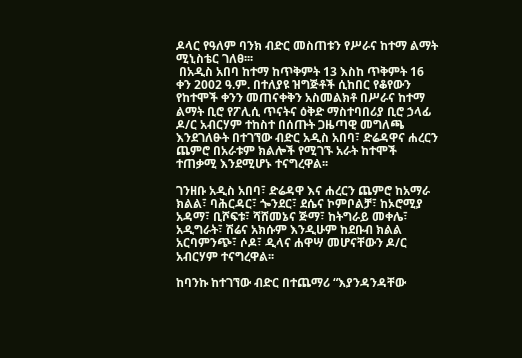ዶላር የዓለም ባንክ ብድር መስጠቱን የሥራና ከተማ ልማት ሚኒስቴር ገለፀ፡፡፡
 በአዲስ አበባ ከተማ ከጥቅምት 13 እስከ ጥቅምት 16 ቀን 2002 ዓ.ም. በተለያዩ ዝግጅቶች ሲከበር የቆየውን የከተሞች ቀንን መጠናቀቅን አስመልክቶ በሥራና ከተማ ልማት ቢሮ የፖሊሲ ጥናትና ዕቅድ ማስተባበሪያ ቢሮ ኃላፊ ዶ/ር አብርሃም ተከስተ በሰጡት ጋዜጣዊ መግለጫ እንደገለፁት በተገኘው ብድር አዲስ አበባ፣ ድሬዳዋና ሐረርን ጨምሮ በአራቱም ክልሎች የሚገኙ አራት ከተሞች ተጠቃሚ እንደሚሆኑ ተናግረዋል፡፡

ገንዘቡ አዲስ አበባ፣ ድሬዳዋ እና ሐረርን ጨምሮ ከአማራ ክልል፣ ባሕርዳር፣ ጐንደር፣ ደሴና ኮምቦልቻ፣ ከኦሮሚያ አዳማ፣ ቢሾፍቱ፣ ሻሸመኔና ጅማ፣ ከትግራይ መቀሌ፣ አዲግራት፣ ሽሬና አክሱም እንዲሁም ከደቡብ ክልል አርባምንጭ፣ ሶዶ፣ ዲላና ሐዋሣ መሆናቸውን ዶ/ር አብርሃም ተናግረዋል፡፡

ከባንኩ ከተገኘው ብድር በተጨማሪ “እያንዳንዳቸው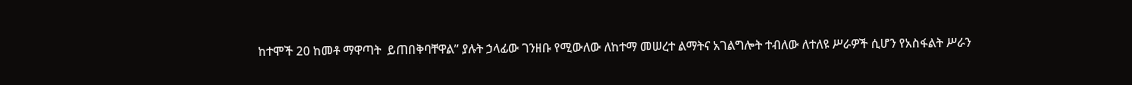ከተሞች 20 ከመቶ ማዋጣት  ይጠበቅባቸዋል” ያሉት ኃላፊው ገንዘቡ የሚውለው ለከተማ መሠረተ ልማትና አገልግሎት ተብለው ለተለዩ ሥራዎች ሲሆን የአስፋልት ሥራን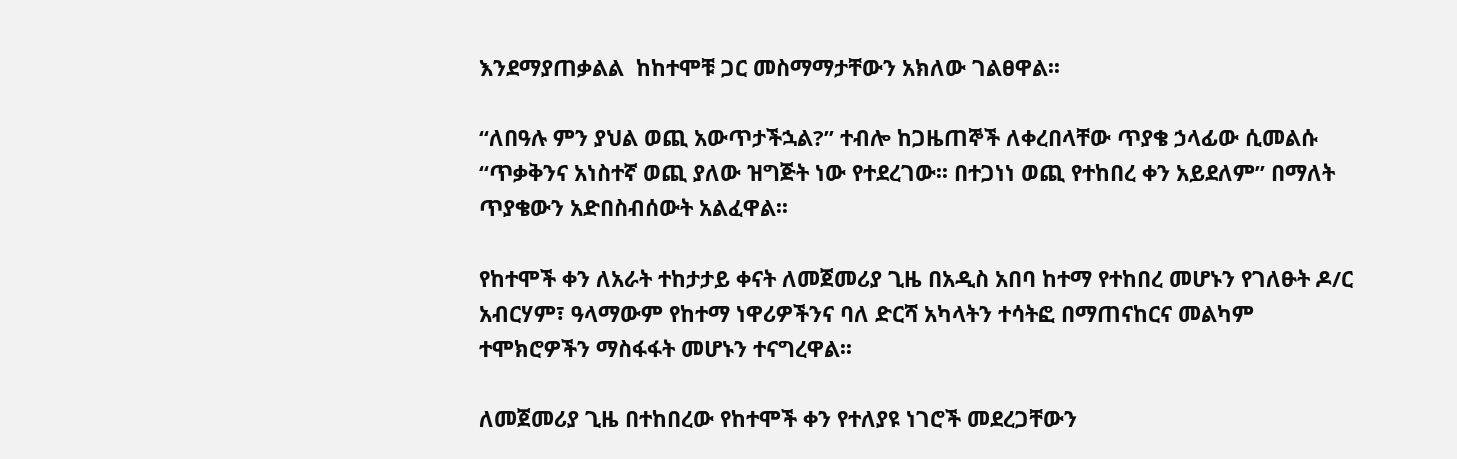እንደማያጠቃልል  ከከተሞቹ ጋር መስማማታቸውን አክለው ገልፀዋል፡፡

“ለበዓሉ ምን ያህል ወጪ አውጥታችኋል?” ተብሎ ከጋዜጠኞች ለቀረበላቸው ጥያቄ ኃላፊው ሲመልሱ “ጥቃቅንና አነስተኛ ወጪ ያለው ዝግጅት ነው የተደረገው፡፡ በተጋነነ ወጪ የተከበረ ቀን አይደለም” በማለት ጥያቄውን አድበስብሰውት አልፈዋል፡፡

የከተሞች ቀን ለአራት ተከታታይ ቀናት ለመጀመሪያ ጊዜ በአዲስ አበባ ከተማ የተከበረ መሆኑን የገለፁት ዶ/ር አብርሃም፣ ዓላማውም የከተማ ነዋሪዎችንና ባለ ድርሻ አካላትን ተሳትፎ በማጠናከርና መልካም ተሞክሮዎችን ማስፋፋት መሆኑን ተናግረዋል፡፡

ለመጀመሪያ ጊዜ በተከበረው የከተሞች ቀን የተለያዩ ነገሮች መደረጋቸውን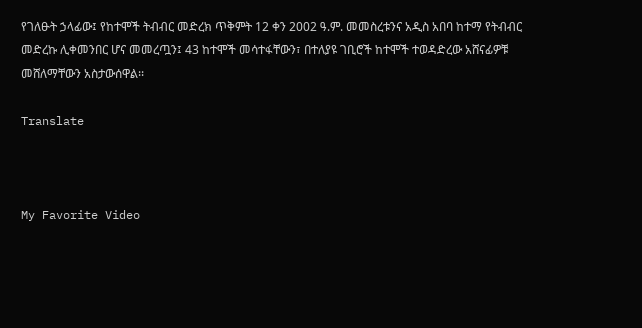የገለፁት ኃላፊው፤ የከተሞች ትብብር መድረክ ጥቅምት 12 ቀን 2002 ዓ.ም. መመስረቱንና አዲስ አበባ ከተማ የትብብር መድረኩ ሊቀመንበር ሆና መመረጧን፤ 43 ከተሞች መሳተፋቸውን፣ በተለያዩ ገቢሮች ከተሞች ተወዳድረው አሸናፊዎቹ መሸለማቸውን አስታውሰዋል፡፡

Translate



My Favorite Video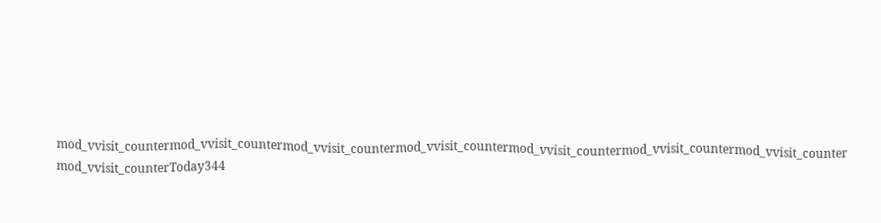mod_vvisit_countermod_vvisit_countermod_vvisit_countermod_vvisit_countermod_vvisit_countermod_vvisit_countermod_vvisit_counter
mod_vvisit_counterToday344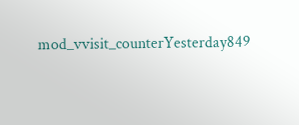mod_vvisit_counterYesterday849